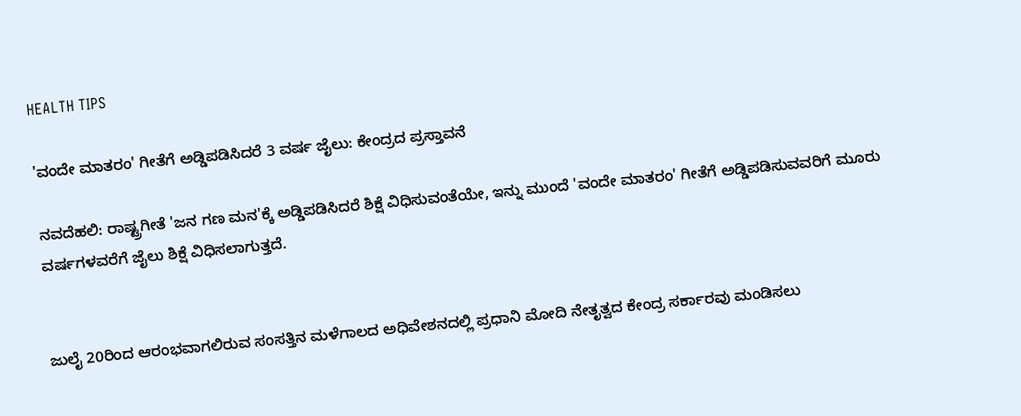HEALTH TIPS

'ವಂದೇ ಮಾತರಂ' ಗೀತೆಗೆ ಅಡ್ಡಿಪಡಿಸಿದರೆ 3 ವರ್ಷ ಜೈಲು: ಕೇಂದ್ರದ ಪ್ರಸ್ತಾವನೆ

ನವದೆಹಲಿ: ರಾಷ್ಟ್ರಗೀತೆ 'ಜನ ಗಣ ಮನ'ಕ್ಕೆ ಅಡ್ಡಿಪಡಿಸಿದರೆ ಶಿಕ್ಷೆ ವಿಧಿಸುವಂತೆಯೇ, ಇನ್ನು ಮುಂದೆ 'ವಂದೇ ಮಾತರಂ' ಗೀತೆಗೆ ಅಡ್ಡಿಪಡಿಸುವವರಿಗೆ ಮೂರು ವರ್ಷಗಳವರೆಗೆ ಜೈಲು ಶಿಕ್ಷೆ ವಿಧಿಸಲಾಗುತ್ತದೆ.


ಜುಲೈ 20ರಿಂದ ಆರಂಭವಾಗಲಿರುವ ಸಂಸತ್ತಿನ ಮಳೆಗಾಲದ ಅಧಿವೇಶನದಲ್ಲಿ ಪ್ರಧಾನಿ ಮೋದಿ ನೇತೃತ್ವದ ಕೇಂದ್ರ ಸರ್ಕಾರವು ಮಂಡಿಸಲು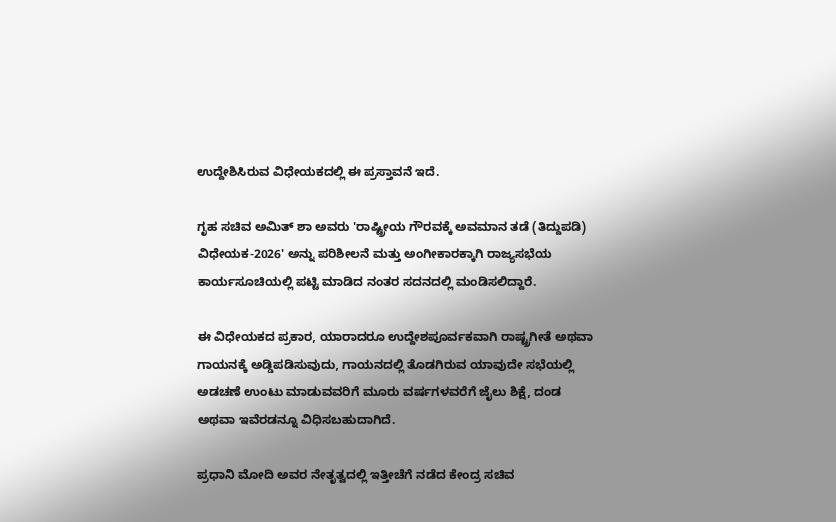ಉದ್ದೇಶಿಸಿರುವ ವಿಧೇಯಕದಲ್ಲಿ ಈ ಪ್ರಸ್ತಾವನೆ ಇದೆ.

ಗೃಹ ಸಚಿವ ಅಮಿತ್ ಶಾ ಅವರು 'ರಾಷ್ಟ್ರೀಯ ಗೌರವಕ್ಕೆ ಅವಮಾನ ತಡೆ (ತಿದ್ದುಪಡಿ) ವಿಧೇಯಕ-2026' ಅನ್ನು ಪರಿಶೀಲನೆ ಮತ್ತು ಅಂಗೀಕಾರಕ್ಕಾಗಿ ರಾಜ್ಯಸಭೆಯ ಕಾರ್ಯಸೂಚಿಯಲ್ಲಿ ಪಟ್ಟಿ ಮಾಡಿದ ನಂತರ ಸದನದಲ್ಲಿ ಮಂಡಿಸಲಿದ್ದಾರೆ.

ಈ ವಿಧೇಯಕದ ಪ್ರಕಾರ, ಯಾರಾದರೂ ಉದ್ದೇಶಪೂರ್ವಕವಾಗಿ ರಾಷ್ಟ್ರಗೀತೆ ಅಥವಾ ಗಾಯನಕ್ಕೆ ಅಡ್ಡಿಪಡಿಸುವುದು, ಗಾಯನದಲ್ಲಿ ತೊಡಗಿರುವ ಯಾವುದೇ ಸಭೆಯಲ್ಲಿ ಅಡಚಣೆ ಉಂಟು ಮಾಡುವವರಿಗೆ ಮೂರು ವರ್ಷಗಳವರೆಗೆ ಜೈಲು ಶಿಕ್ಷೆ, ದಂಡ ಅಥವಾ ಇವೆರಡನ್ನೂ ವಿಧಿಸಬಹುದಾಗಿದೆ.

ಪ್ರಧಾನಿ ಮೋದಿ ಅವರ ನೇತೃತ್ವದಲ್ಲಿ ಇತ್ತೀಚೆಗೆ ನಡೆದ ಕೇಂದ್ರ ಸಚಿವ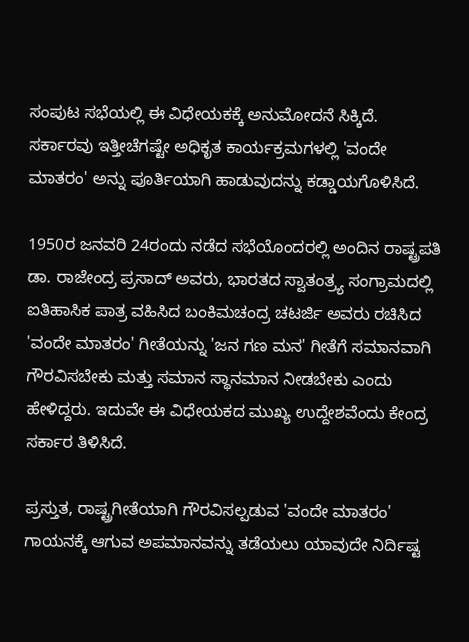ಸಂಪುಟ ಸಭೆಯಲ್ಲಿ ಈ ವಿಧೇಯಕಕ್ಕೆ ಅನುಮೋದನೆ ಸಿಕ್ಕಿದೆ. ಸರ್ಕಾರವು ಇತ್ತೀಚೆಗಷ್ಟೇ ಅಧಿಕೃತ ಕಾರ್ಯಕ್ರಮಗಳಲ್ಲಿ 'ವಂದೇ ಮಾತರಂ' ಅನ್ನು ಪೂರ್ತಿಯಾಗಿ ಹಾಡುವುದನ್ನು ಕಡ್ಡಾಯಗೊಳಿಸಿದೆ.

1950ರ ಜನವರಿ 24ರಂದು ನಡೆದ ಸಭೆಯೊಂದರಲ್ಲಿ ಅಂದಿನ ರಾಷ್ಟ್ರಪತಿ ಡಾ. ರಾಜೇಂದ್ರ ಪ್ರಸಾದ್ ಅವರು, ಭಾರತದ ಸ್ವಾತಂತ್ರ್ಯ ಸಂಗ್ರಾಮದಲ್ಲಿ ಐತಿಹಾಸಿಕ ಪಾತ್ರ ವಹಿಸಿದ ಬಂಕಿಮಚಂದ್ರ ಚಟರ್ಜಿ ಅವರು ರಚಿಸಿದ 'ವಂದೇ ಮಾತರಂ' ಗೀತೆಯನ್ನು 'ಜನ ಗಣ ಮನ' ಗೀತೆಗೆ ಸಮಾನವಾಗಿ ಗೌರವಿಸಬೇಕು ಮತ್ತು ಸಮಾನ ಸ್ಥಾನಮಾನ ನೀಡಬೇಕು ಎಂದು ಹೇಳಿದ್ದರು. ಇದುವೇ ಈ ವಿಧೇಯಕದ ಮುಖ್ಯ ಉದ್ದೇಶವೆಂದು ಕೇಂದ್ರ ಸರ್ಕಾರ ತಿಳಿಸಿದೆ.

ಪ್ರಸ್ತುತ, ರಾಷ್ಟ್ರಗೀತೆಯಾಗಿ ಗೌರವಿಸಲ್ಪಡುವ 'ವಂದೇ ಮಾತರಂ' ಗಾಯನಕ್ಕೆ ಆಗುವ ಅಪಮಾನವನ್ನು ತಡೆಯಲು ಯಾವುದೇ ನಿರ್ದಿಷ್ಟ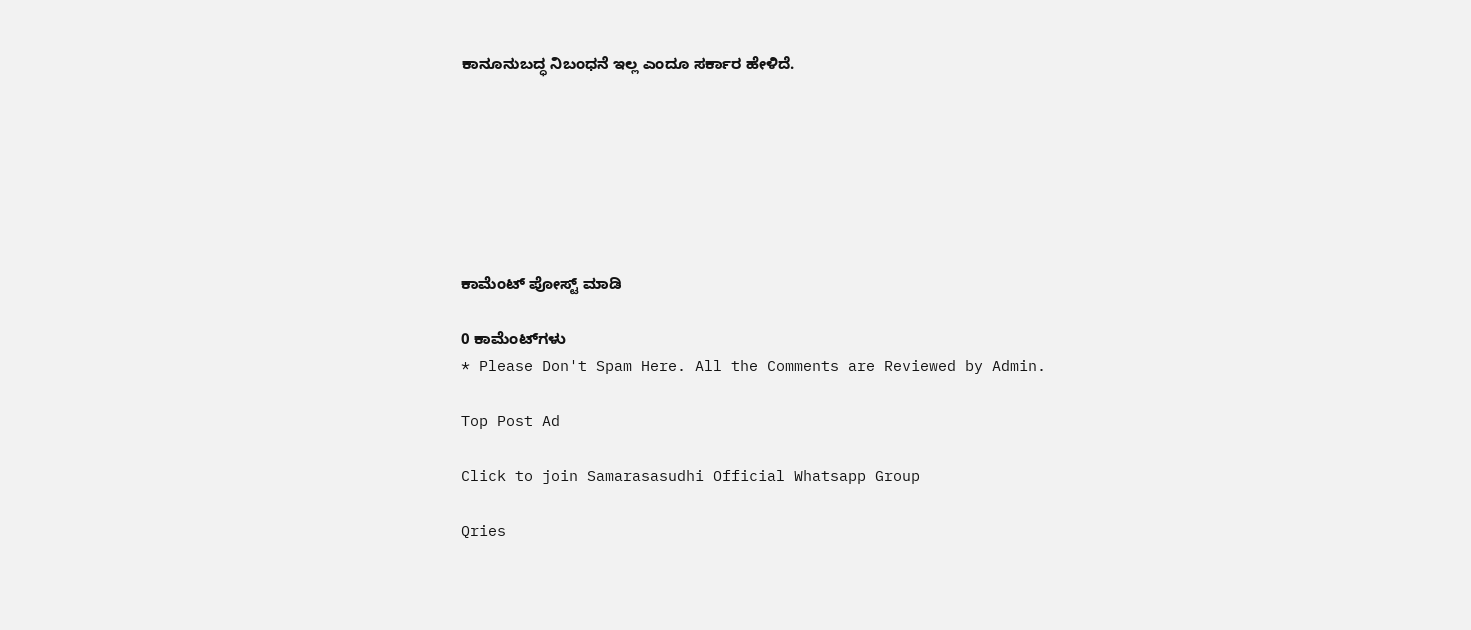ಕಾನೂನುಬದ್ಧ ನಿಬಂಧನೆ ಇಲ್ಲ ಎಂದೂ ಸರ್ಕಾರ ಹೇಳಿದೆ.







ಕಾಮೆಂಟ್‌‌ ಪೋಸ್ಟ್‌ ಮಾಡಿ

0 ಕಾಮೆಂಟ್‌ಗಳು
* Please Don't Spam Here. All the Comments are Reviewed by Admin.

Top Post Ad

Click to join Samarasasudhi Official Whatsapp Group

Qries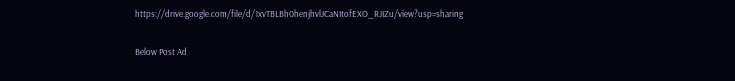https://drive.google.com/file/d/1xvTBLBh0henjhvlJCaNItofEXO_RJIZu/view?usp=sharing

Below Post Ad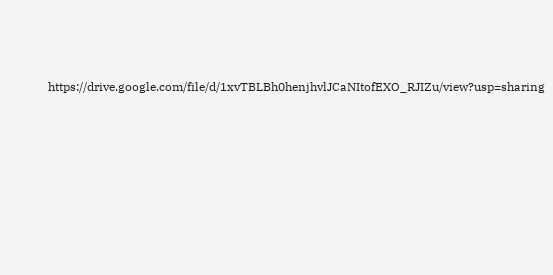https://drive.google.com/file/d/1xvTBLBh0henjhvlJCaNItofEXO_RJIZu/view?usp=sharing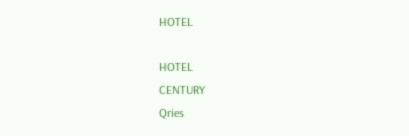HOTEL

HOTEL
CENTURY
Qries